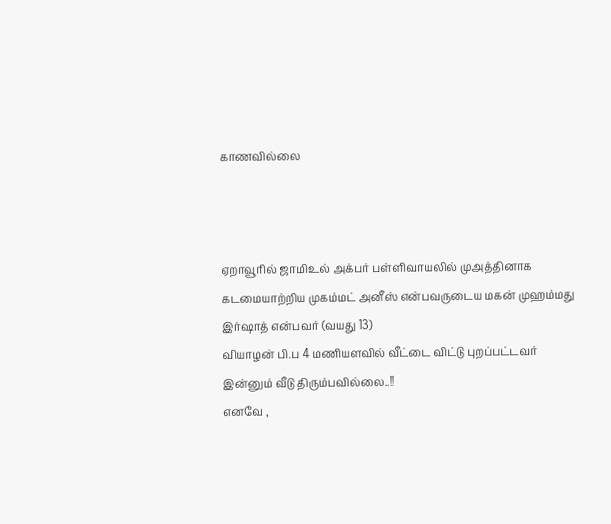காணவில்லை



ஏறாவூரில் ஜாமிஉல் அக்பர் பள்ளிவாயலில் முஅத்தினாக கடமையாற்றிய முகம்மட் அனீஸ் என்பவருடைய மகன் முஹம்மது இர்ஷாத் என்பவர் (வயது 13)
வியாழன் பி.ப 4 மணியளவில் வீட்டை விட்டு புறப்பட்டவர் இன்னும் வீடு திரும்பவில்லை..!!
எனவே ,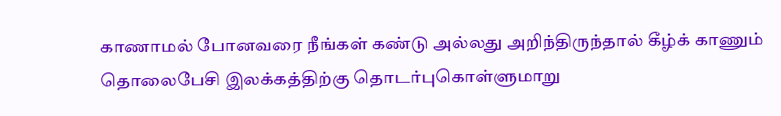காணாமல் போனவரை நீங்கள் கண்டு அல்லது அறிந்திருந்தால் கீழ்க் காணும் தொலைபேசி இலக்கத்திற்கு தொடர்புகொள்ளுமாறு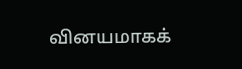வினயமாகக்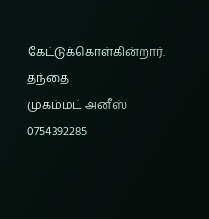கேட்டுக்கொள்கின்றார்.
தந்தை
முகம்மட் அனீஸ்
0754392285